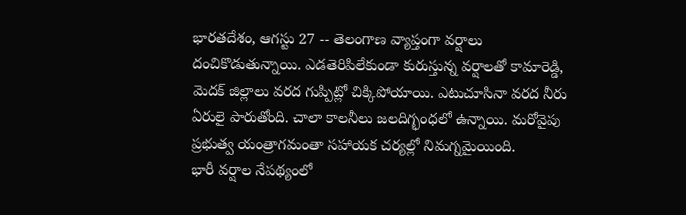భారతదేశం, ఆగస్టు 27 -- తెలంగాణ వ్యాప్తంగా వర్షాలు దంచికొడుతున్నాయి. ఎడతెరిపిలేకుండా కురుస్తున్న వర్షాలతో కామారెడ్డి, మెదక్ జిల్లాలు వరద గుప్పిట్లో చిక్కిపోయాయి. ఎటుచూసినా వరద నీరు ఏరులై పారుతోంది. చాలా కాలనీలు జలదిగ్భంధలో ఉన్నాయి. మరోవైపు ప్రభుత్వ యంత్రాగమంతా సహాయక చర్యల్లో నిమగ్నమైయింది.
భారీ వర్షాల నేపథ్యంలో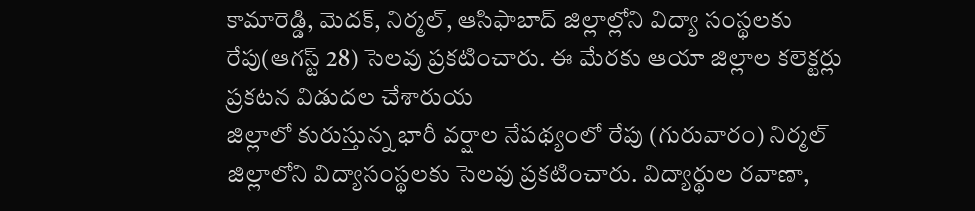కామారెడ్డి, మెదక్, నిర్మల్, ఆసిఫాబాద్ జిల్లాల్లోని విద్యా సంస్థలకు రేపు(ఆగస్ట్ 28) సెలవు ప్రకటించారు. ఈ మేరకు ఆయా జిల్లాల కలెక్టర్లు ప్రకటన విడుదల చేశారుయ
జిల్లాలో కురుస్తున్న భారీ వర్షాల నేపథ్యంలో రేపు (గురువారం) నిర్మల్ జిల్లాలోని విద్యాసంస్థలకు సెలవు ప్రకటించారు. విద్యార్థుల రవాణా,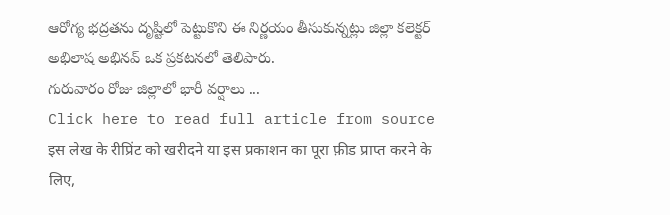ఆరోగ్య భద్రతను దృష్టిలో పెట్టుకొని ఈ నిర్ణయం తీసుకున్నట్లు జిల్లా కలెక్టర్ అభిలాష అభినవ్ ఒక ప్రకటనలో తెలిపారు.
గురువారం రోజు జిల్లాలో భారీ వర్షాలు ...
Click here to read full article from source
इस लेख के रीप्रिंट को खरीदने या इस प्रकाशन का पूरा फ़ीड प्राप्त करने के लिए,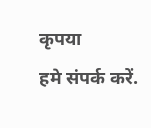कृपया
हमे संपर्क करें.